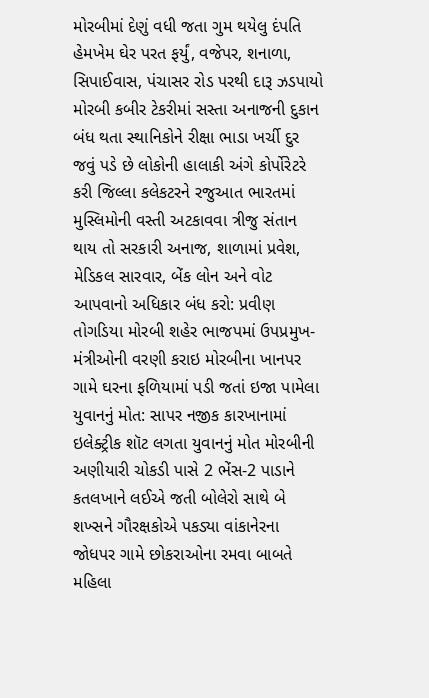મોરબીમાં દેણું વધી જતા ગુમ થયેલુ દંપતિ હેમખેમ ઘેર પરત ફર્યું, વજેપર, શનાળા, સિપાઈવાસ, પંચાસર રોડ પરથી દારૂ ઝડપાયો મોરબી કબીર ટેકરીમાં સસ્તા અનાજની દુકાન બંધ થતા સ્થાનિકોને રીક્ષા ભાડા ખર્ચી દુર જવું પડે છે લોકોની હાલાકી અંગે કોર્પોરેટરે કરી જિલ્લા કલેકટરને રજુઆત ભારતમાં મુસ્લિમોની વસ્તી અટકાવવા ત્રીજુ સંતાન થાય તો સરકારી અનાજ, શાળામાં પ્રવેશ, મેડિકલ સારવાર, બેંક લોન અને વોટ આપવાનો અધિકાર બંધ કરો: પ્રવીણ તોગડિયા મોરબી શહેર ભાજપમાં ઉપપ્રમુખ-મંત્રીઓની વરણી કરાઇ મોરબીના ખાનપર ગામે ઘરના ફળિયામાં પડી જતાં ઇજા પામેલા યુવાનનું મોત: સાપર નજીક કારખાનામાં ઇલેક્ટ્રીક શૉટ લગતા યુવાનનું મોત મોરબીની અણીયારી ચોકડી પાસે 2 ભેંસ-2 પાડાને કતલખાને લઈએ જતી બોલેરો સાથે બે શખ્સને ગૌરક્ષકોએ પકડ્યા વાંકાનેરના જોધપર ગામે છોકરાઓના રમવા બાબતે મહિલા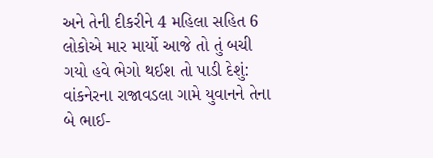અને તેની દીકરીને 4 મહિલા સહિત 6 લોકોએ માર માર્યો આજે તો તું બચી ગયો હવે ભેગો થઈશ તો પાડી દેશું: વાંકનેરના રાજાવડલા ગામે યુવાનને તેના બે ભાઈ-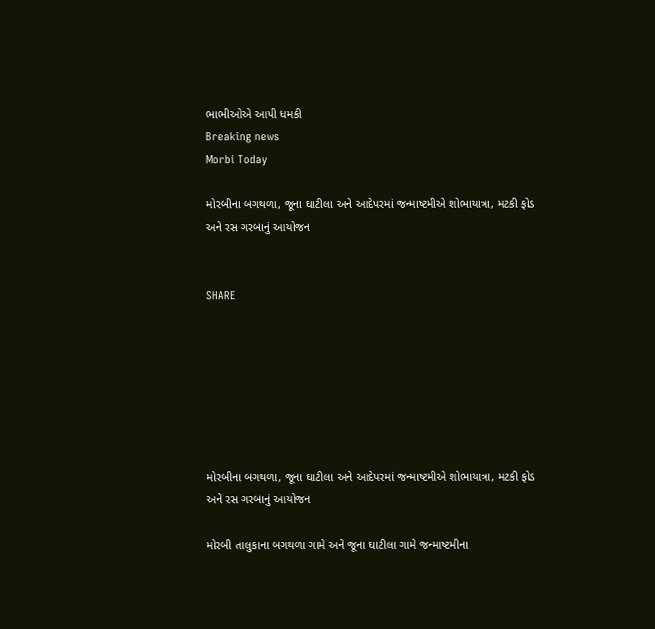ભાભીઓએ આપી ધમકી
Breaking news
Morbi Today

મોરબીના બગથળા, જૂના ઘાટીલા અને આદેપરમાં જન્માષ્ટમીએ શોભાયાત્રા, મટકી ફોડ અને રસ ગરબાનું આયોજન


SHARE







મોરબીના બગથળા, જૂના ઘાટીલા અને આદેપરમાં જન્માષ્ટમીએ શોભાયાત્રા, મટકી ફોડ અને રસ ગરબાનું આયોજન

મોરબી તાલુકાના બગથળા ગામે અને જૂના ઘાટીલા ગામે જન્માષ્ટમીના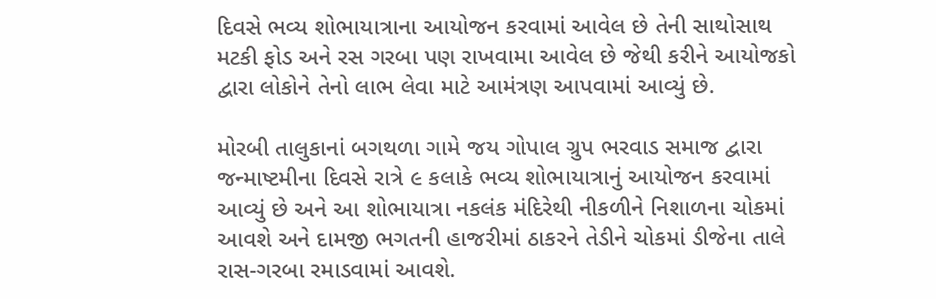દિવસે ભવ્ય શોભાયાત્રાના આયોજન કરવામાં આવેલ છે તેની સાથોસાથ મટકી ફોડ અને રસ ગરબા પણ રાખવામા આવેલ છે જેથી કરીને આયોજકો દ્વારા લોકોને તેનો લાભ લેવા માટે આમંત્રણ આપવામાં આવ્યું છે.

મોરબી તાલુકાનાં બગથળા ગામે જય ગોપાલ ગ્રુપ ભરવાડ સમાજ દ્વારા જન્માષ્ટમીના દિવસે રાત્રે ૯ કલાકે ભવ્ય શોભાયાત્રાનું આયોજન કરવામાં આવ્યું છે અને આ શોભાયાત્રા નકલંક મંદિરેથી નીકળીને નિશાળના ચોકમાં આવશે અને દામજી ભગતની હાજરીમાં ઠાકરને તેડીને ચોકમાં ડીજેના તાલે રાસ-ગરબા રમાડવામાં આવશે.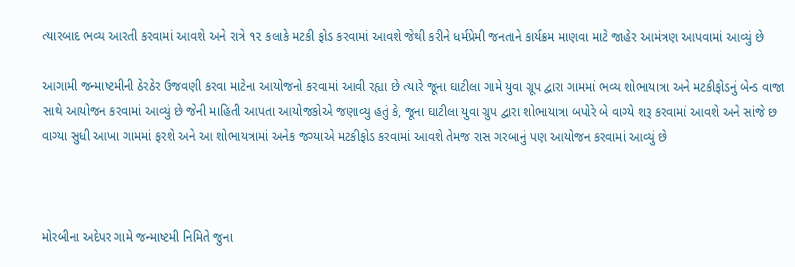ત્યારબાદ ભવ્ય આરતી કરવામાં આવશે અને રાત્રે ૧૨ કલાકે મટકી ફોડ કરવામાં આવશે જેથી કરીને ધર્મપ્રેમી જનતાને કાર્યક્રમ માણવા માટે જાહેર આમંત્રણ આપવામાં આવ્યું છે

આગામી જન્માષ્ટમીની ઠેરઠેર ઉજવણી કરવા માટેના આયોજનો કરવામાં આવી રહ્યા છે ત્યારે જૂના ઘાટીલા ગામે યુવા ગ્રૂપ દ્વારા ગામમાં ભવ્ય શોભાયાત્રા અને મટકીફોડનું બેન્ડ વાજા સાથે આયોજન કરવામાં આવ્યું છે જેની માહિતી આપતા આયોજકોએ જણાવ્યુ હતું કે, જૂના ઘાટીલા યુવા ગ્રુપ દ્વારા શોભાયાત્રા બપોરે બે વાગ્યે શરૂ કરવામાં આવશે અને સાંજે છ વાગ્યા સુધી આખા ગામમાં ફરશે અને આ શોભાયત્રામાં અનેક જગ્યાએ મટકીફોડ કરવામાં આવશે તેમજ રાસ ગરબાનું પણ આયોજન કરવામાં આવ્યું છે



મોરબીના અદેપર ગામે જન્માષ્ટમી નિમિતે જુના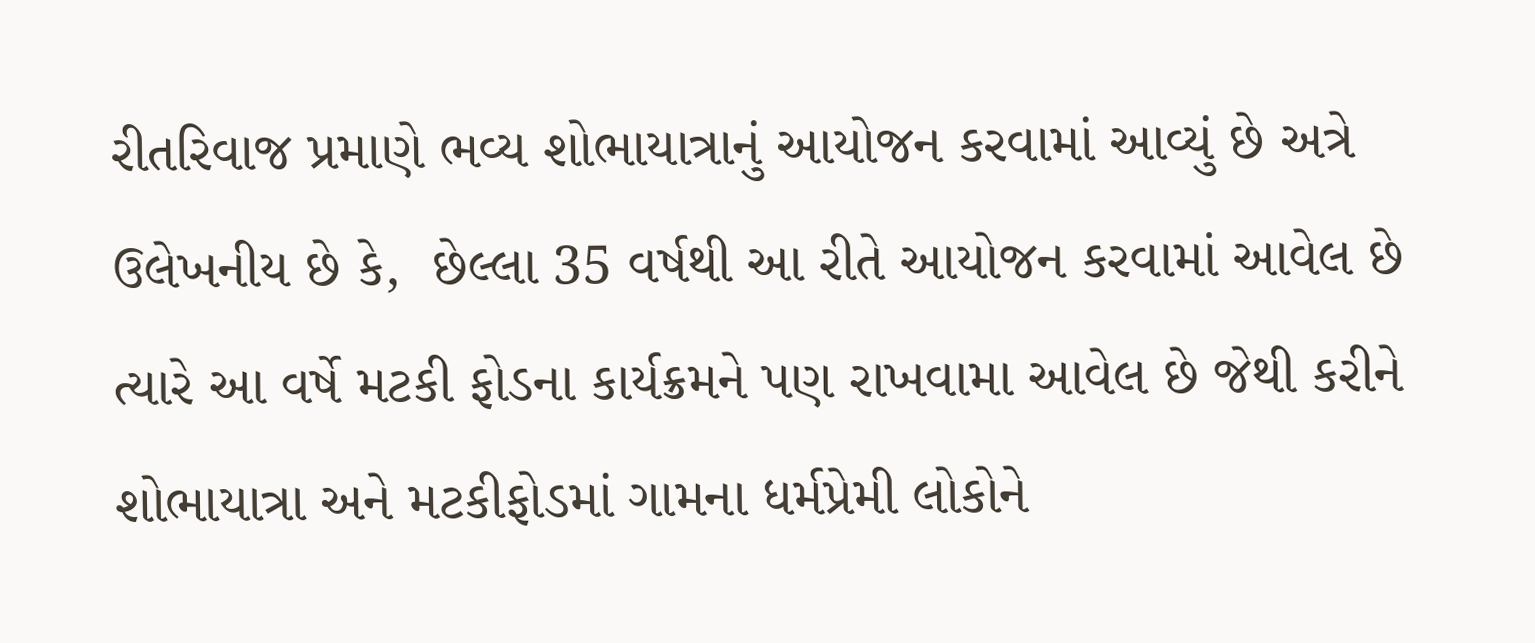રીતરિવાજ પ્રમાણે ભવ્ય શોભાયાત્રાનું આયોજન કરવામાં આવ્યું છે અત્રે ઉલેખનીય છે કે,  છેલ્લા 35 વર્ષથી આ રીતે આયોજન કરવામાં આવેલ છે ત્યારે આ વર્ષે મટકી ફોડના કાર્યક્રમને પણ રાખવામા આવેલ છે જેથી કરીને શોભાયાત્રા અને મટકીફોડમાં ગામના ધર્મપ્રેમી લોકોને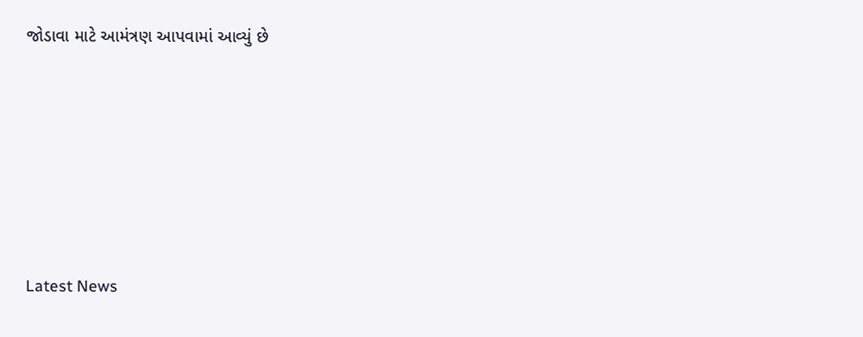જોડાવા માટે આમંત્રણ આપવામાં આવ્યું છે






Latest News